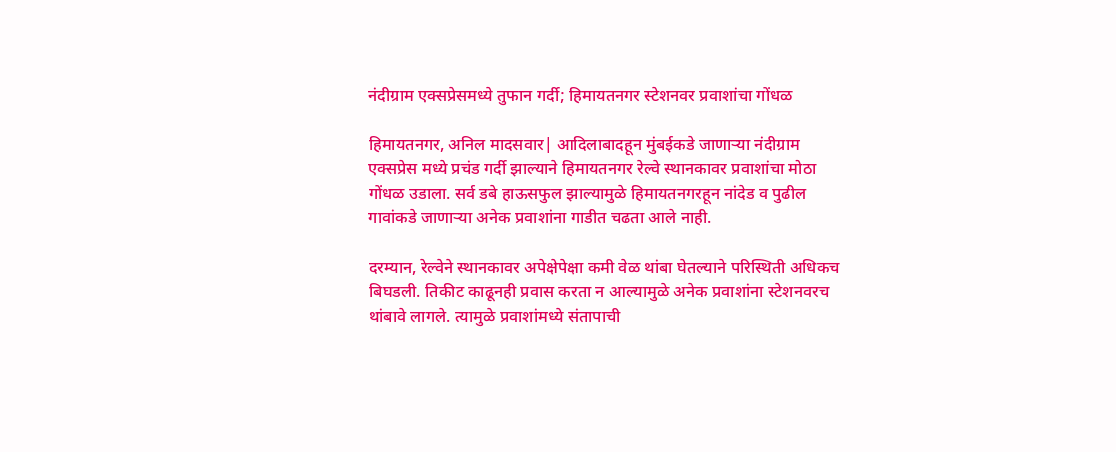नंदीग्राम एक्सप्रेसमध्ये तुफान गर्दी; हिमायतनगर स्टेशनवर प्रवाशांचा गोंधळ

हिमायतनगर, अनिल मादसवार| आदिलाबादहून मुंबईकडे जाणाऱ्या नंदीग्राम एक्सप्रेस मध्ये प्रचंड गर्दी झाल्याने हिमायतनगर रेल्वे स्थानकावर प्रवाशांचा मोठा गोंधळ उडाला. सर्व डबे हाऊसफुल झाल्यामुळे हिमायतनगरहून नांदेड व पुढील गावांकडे जाणाऱ्या अनेक प्रवाशांना गाडीत चढता आले नाही.

दरम्यान, रेल्वेने स्थानकावर अपेक्षेपेक्षा कमी वेळ थांबा घेतल्याने परिस्थिती अधिकच बिघडली. तिकीट काढूनही प्रवास करता न आल्यामुळे अनेक प्रवाशांना स्टेशनवरच थांबावे लागले. त्यामुळे प्रवाशांमध्ये संतापाची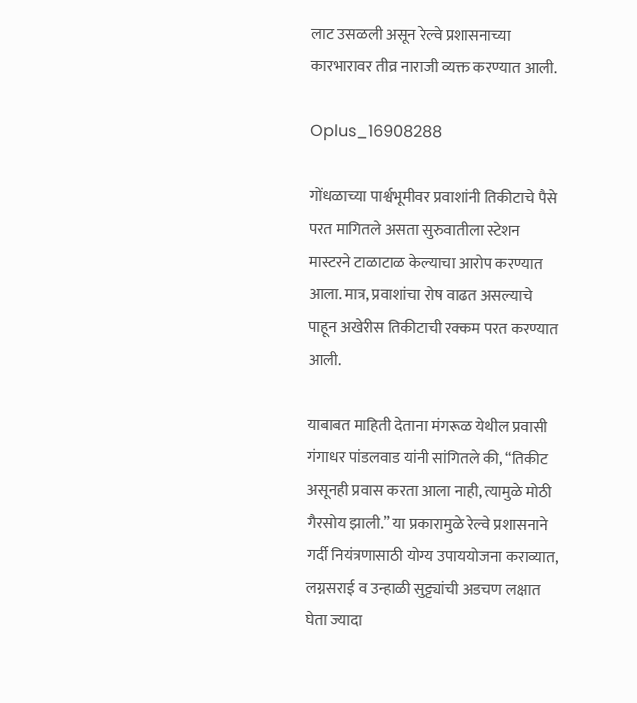लाट उसळली असून रेल्वे प्रशासनाच्या कारभारावर तीव्र नाराजी व्यक्त करण्यात आली.

Oplus_16908288

गोंधळाच्या पार्श्वभूमीवर प्रवाशांनी तिकीटाचे पैसे परत मागितले असता सुरुवातीला स्टेशन मास्टरने टाळाटाळ केल्याचा आरोप करण्यात आला. मात्र, प्रवाशांचा रोष वाढत असल्याचे पाहून अखेरीस तिकीटाची रक्कम परत करण्यात आली.

याबाबत माहिती देताना मंगरूळ येथील प्रवासी गंगाधर पांडलवाड यांनी सांगितले की, “तिकीट असूनही प्रवास करता आला नाही, त्यामुळे मोठी गैरसोय झाली.” या प्रकारामुळे रेल्वे प्रशासनाने गर्दी नियंत्रणासाठी योग्य उपाययोजना कराव्यात, लग्नसराई व उन्हाळी सुट्ट्यांची अडचण लक्षात घेता ज्यादा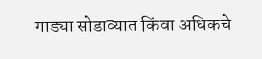गाड्या सोडाव्यात किंवा अधिकचे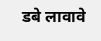डबे लावावे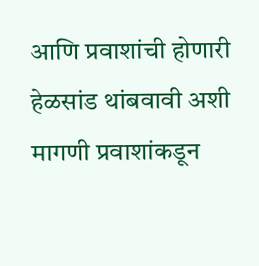आणि प्रवाशांची होणारी हेळसांड थांबवावी अशी मागणी प्रवाशांकडून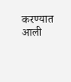करण्यात आली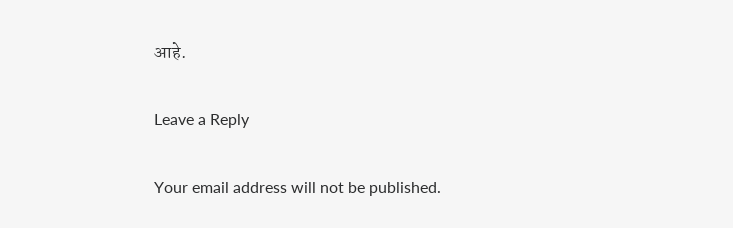आहे.

Leave a Reply

Your email address will not be published.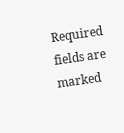Required fields are marked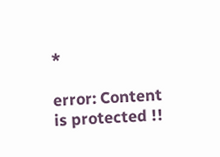*

error: Content is protected !!